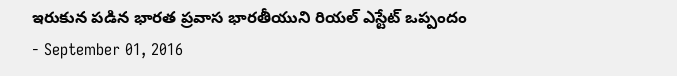ఇరుకున పడిన భారత ప్రవాస భారతీయుని రియల్ ఎస్టేట్ ఒప్పందం
- September 01, 2016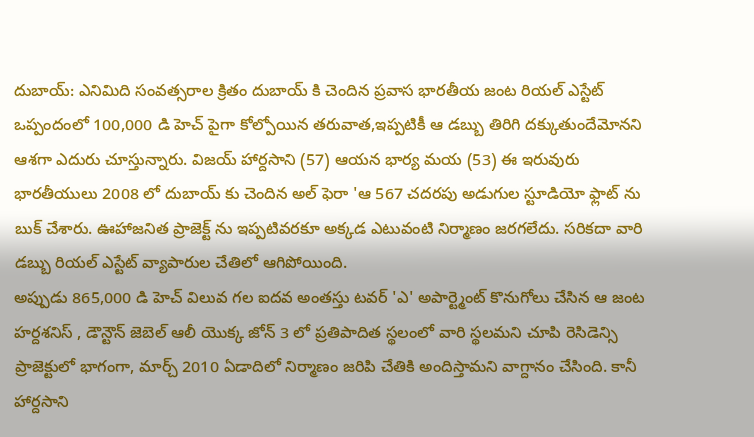దుబాయ్: ఎనిమిది సంవత్సరాల క్రితం దుబాయ్ కి చెందిన ప్రవాస భారతీయ జంట రియల్ ఎస్టేట్ ఒప్పందంలో 100,000 డి హెచ్ పైగా కోల్పోయిన తరువాత,ఇప్పటికీ ఆ డబ్బు తిరిగి దక్కుతుందేమోనని ఆశగా ఎదురు చూస్తున్నారు. విజయ్ హార్దసాని (57) ఆయన భార్య మయ (53) ఈ ఇరువురు భారతీయులు 2008 లో దుబాయ్ కు చెందిన అల్ ఫెరా 'ఆ 567 చదరపు అడుగుల స్టూడియో ఫ్లాట్ ను బుక్ చేశారు. ఊహాజనిత ప్రాజెక్ట్ ను ఇప్పటివరకూ అక్కడ ఎటువంటి నిర్మాణం జరగలేదు. సరికదా వారి డబ్బు రియల్ ఎస్టేట్ వ్యాపారుల చేతిలో ఆగిపోయింది.
అప్పుడు 865,000 డి హెచ్ విలువ గల ఐదవ అంతస్తు టవర్ 'ఎ' అపార్ట్మెంట్ కొనుగోలు చేసిన ఆ జంట హర్దశనిస్ , డౌన్టౌన్ జెబెల్ ఆలీ యొక్క జోన్ 3 లో ప్రతిపాదిత స్థలంలో వారి స్థలమని చూపి రెసిడెన్సి ప్రాజెక్టులో భాగంగా, మార్చ్ 2010 ఏడాదిలో నిర్మాణం జరిపి చేతికి అందిస్తామని వాగ్దానం చేసింది. కానీ హార్దసాని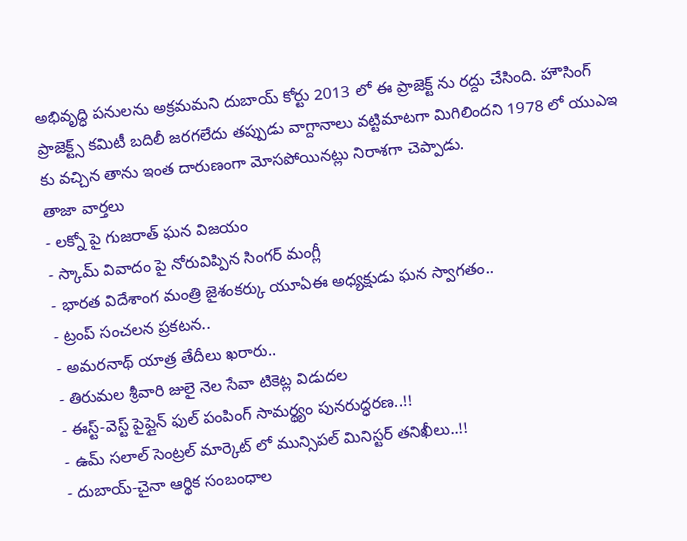అభివృద్ధి పనులను అక్రమమని దుబాయ్ కోర్టు 2013 లో ఈ ప్రాజెక్ట్ ను రద్దు చేసింది. హౌసింగ్ ప్రాజెక్ట్స్ కమిటీ బదిలీ జరగలేదు తప్పుడు వాగ్దానాలు వట్టిమాటగా మిగిలిందని 1978 లో యుఎఇ కు వచ్చిన తాను ఇంత దారుణంగా మోసపోయినట్లు నిరాశగా చెప్పాడు.
తాజా వార్తలు
- లక్నో పై గుజరాత్ ఘన విజయం
- స్కామ్ వివాదం పై నోరువిప్పిన సింగర్ మంగ్లీ
- భారత విదేశాంగ మంత్రి జైశంకర్కు యూఏఈ అధ్యక్షుడు ఘన స్వాగతం..
- ట్రంప్ సంచలన ప్రకటన..
- అమరనాథ్ యాత్ర తేదీలు ఖరారు..
- తిరుమల శ్రీవారి జులై నెల సేవా టికెట్ల విడుదల
- ఈస్ట్-వెస్ట్ పైప్లైన్ ఫుల్ పంపింగ్ సామర్థ్యం పునరుద్ధరణ..!!
- ఉమ్ సలాల్ సెంట్రల్ మార్కెట్ లో మున్సిపల్ మినిస్టర్ తనిఖీలు..!!
- దుబాయ్-చైనా ఆర్థిక సంబంధాల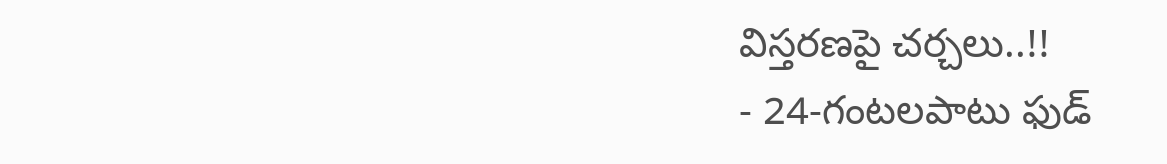విస్తరణపై చర్చలు..!!
- 24-గంటలపాటు ఫుడ్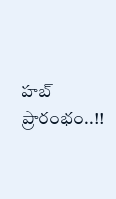హబ్ ప్రారంభం..!!